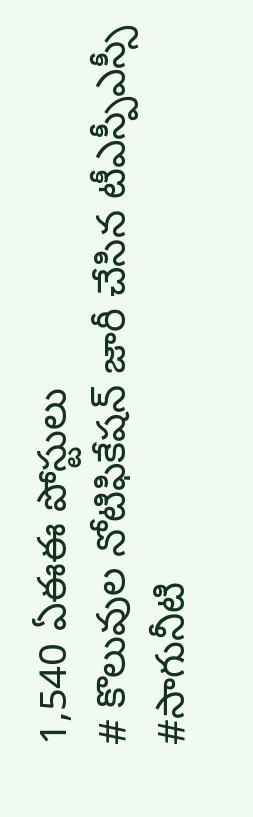1,540 ఏఈఈ పోస్టులు
# కొలువుల నోటిఫికేషన్ జారీ చేసిన టీఎస్పీఎస్సీ
#సాగునీటి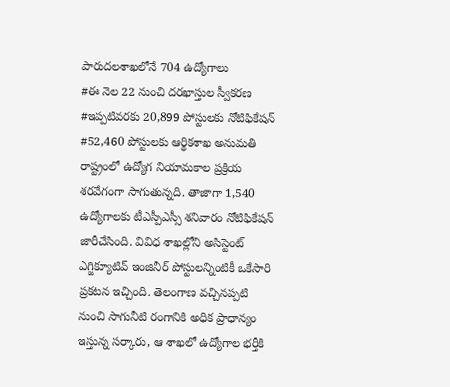పారుదలశాఖలోనే 704 ఉద్యోగాలు
#ఈ నెల 22 నుంచి దరఖాస్తుల స్వీకరణ
#ఇప్పటివరకు 20,899 పోస్టులకు నోటిఫికేషన్
#52,460 పోస్టులకు ఆర్థికశాఖ అనుమతి
రాష్ట్రంలో ఉద్యోగ నియామకాల ప్రక్రియ శరవేగంగా సాగుతున్నది. తాజాగా 1,540 ఉద్యోగాలకు టీఎస్పీఎస్సీ శనివారం నోటిఫికేషన్ జారీచేసింది. వివిధ శాఖల్లోని అసిస్టెంట్ ఎగ్జిక్యూటివ్ ఇంజినీర్ పోస్టులన్నింటికీ ఒకేసారి ప్రకటన ఇచ్చింది. తెలంగాణ వచ్చినప్పటి నుంచి సాగునీటి రంగానికి అధిక ప్రాధాన్యం ఇస్తున్న సర్కారు, ఆ శాఖలో ఉద్యోగాల భర్తీకి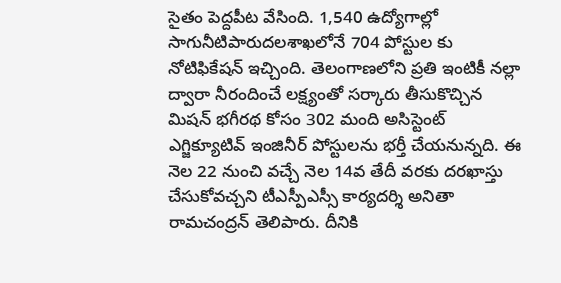సైతం పెద్దపీట వేసింది. 1,540 ఉద్యోగాల్లో సాగునీటిపారుదలశాఖలోనే 704 పోస్టుల కు నోటిఫికేషన్ ఇచ్చింది. తెలంగాణలోని ప్రతి ఇంటికీ నల్లా ద్వారా నీరందించే లక్ష్యంతో సర్కారు తీసుకొచ్చిన మిషన్ భగీరథ కోసం 302 మంది అసిస్టెంట్ ఎగ్జిక్యూటివ్ ఇంజినీర్ పోస్టులను భర్తీ చేయనున్నది. ఈ నెల 22 నుంచి వచ్చే నెల 14వ తేదీ వరకు దరఖాస్తు చేసుకోవచ్చని టీఎస్పీఎస్సీ కార్యదర్శి అనితా రామచంద్రన్ తెలిపారు. దీనికి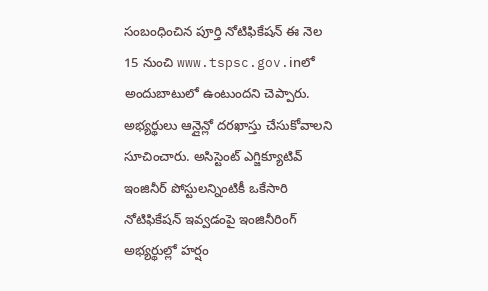సంబంధించిన పూర్తి నోటిఫికేషన్ ఈ నెల 15 నుంచి www.tspsc.gov.inలో అందుబాటులో ఉంటుందని చెప్పారు. అభ్యర్థులు ఆన్లైన్లో దరఖాస్తు చేసుకోవాలని సూచించారు. అసిస్టెంట్ ఎగ్జిక్యూటివ్ ఇంజినీర్ పోస్టులన్నింటికీ ఒకేసారి నోటిఫికేషన్ ఇవ్వడంపై ఇంజినీరింగ్ అభ్యర్థుల్లో హర్షం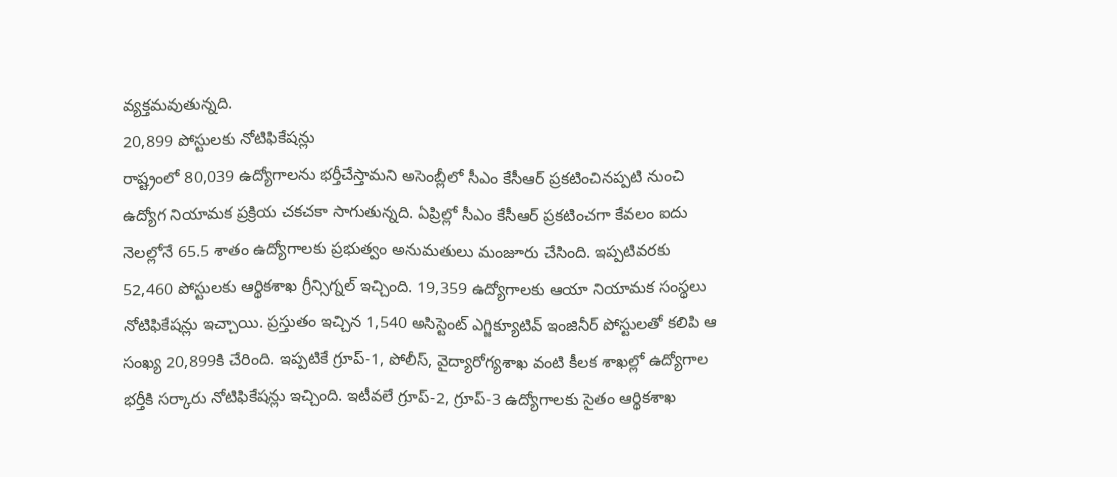వ్యక్తమవుతున్నది.
20,899 పోస్టులకు నోటిఫికేషన్లు
రాష్ట్రంలో 80,039 ఉద్యోగాలను భర్తీచేస్తామని అసెంబ్లీలో సీఎం కేసీఆర్ ప్రకటించినప్పటి నుంచి ఉద్యోగ నియామక ప్రక్రియ చకచకా సాగుతున్నది. ఏప్రిల్లో సీఎం కేసీఆర్ ప్రకటించగా కేవలం ఐదు నెలల్లోనే 65.5 శాతం ఉద్యోగాలకు ప్రభుత్వం అనుమతులు మంజూరు చేసింది. ఇప్పటివరకు 52,460 పోస్టులకు ఆర్థికశాఖ గ్రీన్సిగ్నల్ ఇచ్చింది. 19,359 ఉద్యోగాలకు ఆయా నియామక సంస్థలు నోటిఫికేషన్లు ఇచ్చాయి. ప్రస్తుతం ఇచ్చిన 1,540 అసిస్టెంట్ ఎగ్జిక్యూటివ్ ఇంజినీర్ పోస్టులతో కలిపి ఆ సంఖ్య 20,899కి చేరింది. ఇప్పటికే గ్రూప్-1, పోలీస్, వైద్యారోగ్యశాఖ వంటి కీలక శాఖల్లో ఉద్యోగాల భర్తీకి సర్కారు నోటిఫికేషన్లు ఇచ్చింది. ఇటీవలే గ్రూప్-2, గ్రూప్-3 ఉద్యోగాలకు సైతం ఆర్థికశాఖ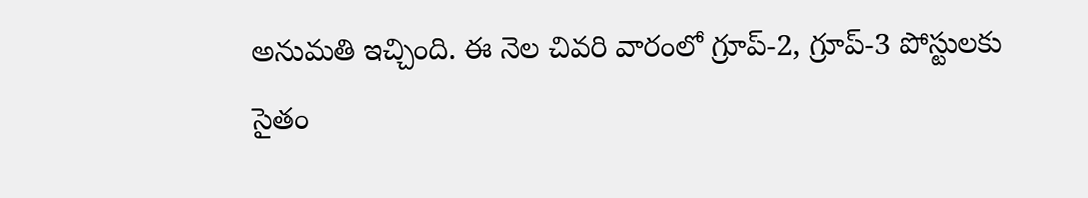అనుమతి ఇచ్చింది. ఈ నెల చివరి వారంలో గ్రూప్-2, గ్రూప్-3 పోస్టులకు సైతం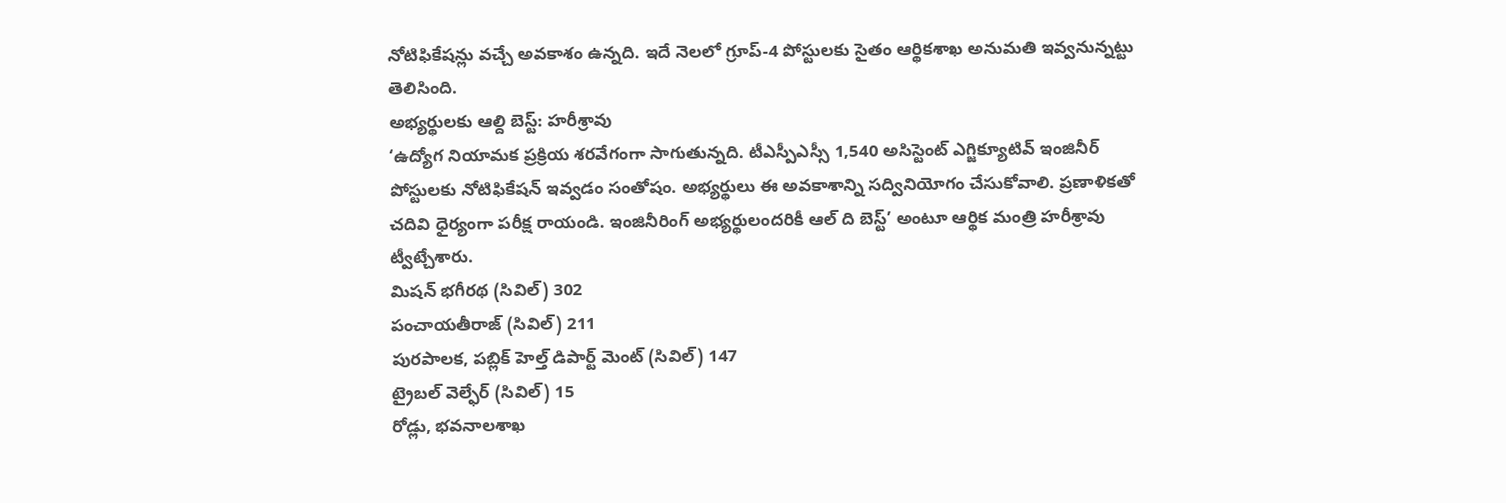నోటిఫికేషన్లు వచ్చే అవకాశం ఉన్నది. ఇదే నెలలో గ్రూప్-4 పోస్టులకు సైతం ఆర్థికశాఖ అనుమతి ఇవ్వనున్నట్టు తెలిసింది.
అభ్యర్థులకు ఆల్ది బెస్ట్: హరీశ్రావు
‘ఉద్యోగ నియామక ప్రక్రియ శరవేగంగా సాగుతున్నది. టీఎస్పీఎస్సీ 1,540 అసిస్టెంట్ ఎగ్జిక్యూటివ్ ఇంజినీర్ పోస్టులకు నోటిఫికేషన్ ఇవ్వడం సంతోషం. అభ్యర్థులు ఈ అవకాశాన్ని సద్వినియోగం చేసుకోవాలి. ప్రణాళికతో చదివి ధైర్యంగా పరీక్ష రాయండి. ఇంజినీరింగ్ అభ్యర్థులందరికీ ఆల్ ది బెస్ట్’ అంటూ ఆర్థిక మంత్రి హరీశ్రావు ట్వీట్చేశారు.
మిషన్ భగీరథ (సివిల్) 302
పంచాయతీరాజ్ (సివిల్) 211
పురపాలక, పబ్లిక్ హెల్త్ డిపార్ట్ మెంట్ (సివిల్) 147
ట్రైబల్ వెల్ఫేర్ (సివిల్) 15
రోడ్లు, భవనాలశాఖ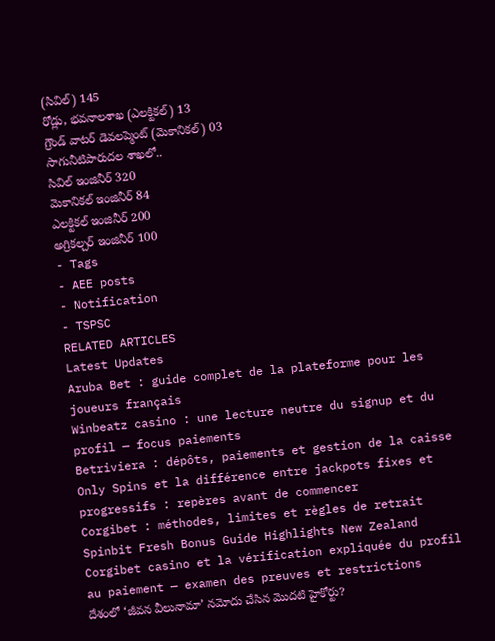(సివిల్) 145
రోడ్లు, భవనాలశాఖ (ఎలక్టికల్) 13
గ్రౌండ్ వాటర్ డెవలప్మెంట్ (మెకానికల్) 03
సాగునీటిపారుదల శాఖలో..
సివిల్ ఇంజినీర్ 320
మెకానికల్ ఇంజినీర్ 84
ఎలక్టికల్ ఇంజినీర్ 200
అగ్రికల్చర్ ఇంజినీర్ 100
- Tags
- AEE posts
- Notification
- TSPSC
RELATED ARTICLES
Latest Updates
Aruba Bet : guide complet de la plateforme pour les joueurs français
Winbeatz casino : une lecture neutre du signup et du profil — focus paiements
Betriviera : dépôts, paiements et gestion de la caisse
Only Spins et la différence entre jackpots fixes et progressifs : repères avant de commencer
Corgibet : méthodes, limites et règles de retrait
Spinbit Fresh Bonus Guide Highlights New Zealand
Corgibet casino et la vérification expliquée du profil au paiement — examen des preuves et restrictions
దేశంలో ‘జీవన వీలునామా’ నమోదు చేసిన మొదటి హైకోర్టు?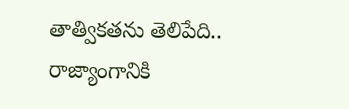తాత్వికతను తెలిపేది.. రాజ్యాంగానికి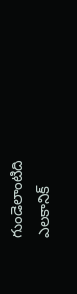గుండెలాంటిది
ఎలకానిక్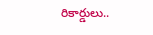రికార్డులు..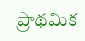ప్రాథమిక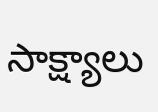సాక్ష్యాలు